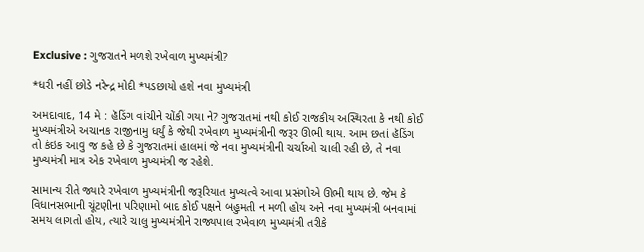Exclusive : ગુજરાતને મળશે રખેવાળ મુખ્યમંત્રી?

*ધરી નહીં છોડે નરેન્દ્ર મોદી *પડછાયો હશે નવા મુખ્યમંત્રી

અમદાવાદ, 14 મે : હૅડિંગ વાંચીને ચોંકી ગયા ને? ગુજરાતમાં નથી કોઈ રાજકીય અસ્થિરતા કે નથી કોઈ મુખ્યમંત્રીએ અચાનક રાજીનામુ ધર્યું કે જેથી રખેવાળ મુખ્યમંત્રીની જરૂર ઊભી થાય. આમ છતાં હૅડિંગ તો કંઇક આવુ જ કહે છે કે ગુજરાતમાં હાલમાં જે નવા મુખ્યમંત્રીની ચર્ચાઓ ચાલી રહી છે, તે નવા મુખ્યમંત્રી માત્ર એક રખેવાળ મુખ્યમંત્રી જ રહેશે.

સામાન્ય રીતે જ્યારે રખેવાળ મુખ્યમંત્રીની જરૂરિયાત મુખ્યત્વે આવા પ્રસંગોએ ઊભી થાય છે. જેમ કે વિધાનસભાની ચૂંટણીના પરિણામો બાદ કોઈ પક્ષને બહુમતી ન મળી હોય અને નવા મુખ્યમંત્રી બનવામાં સમય લાગતો હોય, ત્યારે ચાલુ મુખ્યમંત્રીને રાજ્યપાલ રખેવાળ મુખ્યમંત્રી તરીકે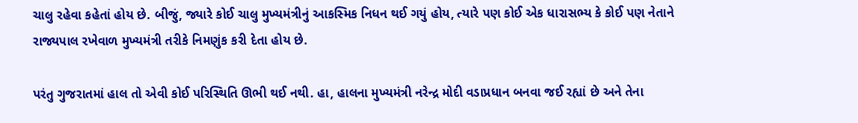ચાલુ રહેવા કહેતાં હોય છે. બીજું, જ્યારે કોઈ ચાલુ મુખ્યમંત્રીનું આકસ્મિક નિધન થઈ ગયું હોય, ત્યારે પણ કોઈ એક ધારાસભ્ય કે કોઈ પણ નેતાને રાજ્યપાલ રખેવાળ મુખ્યમંત્રી તરીકે નિમણુંક કરી દેતા હોય છે.

પરંતુ ગુજરાતમાં હાલ તો એવી કોઈ પરિસ્થિતિ ઊભી થઈ નથી. હા, હાલના મુખ્યમંત્રી નરેન્દ્ર મોદી વડાપ્રધાન બનવા જઈ રહ્યાં છે અને તેના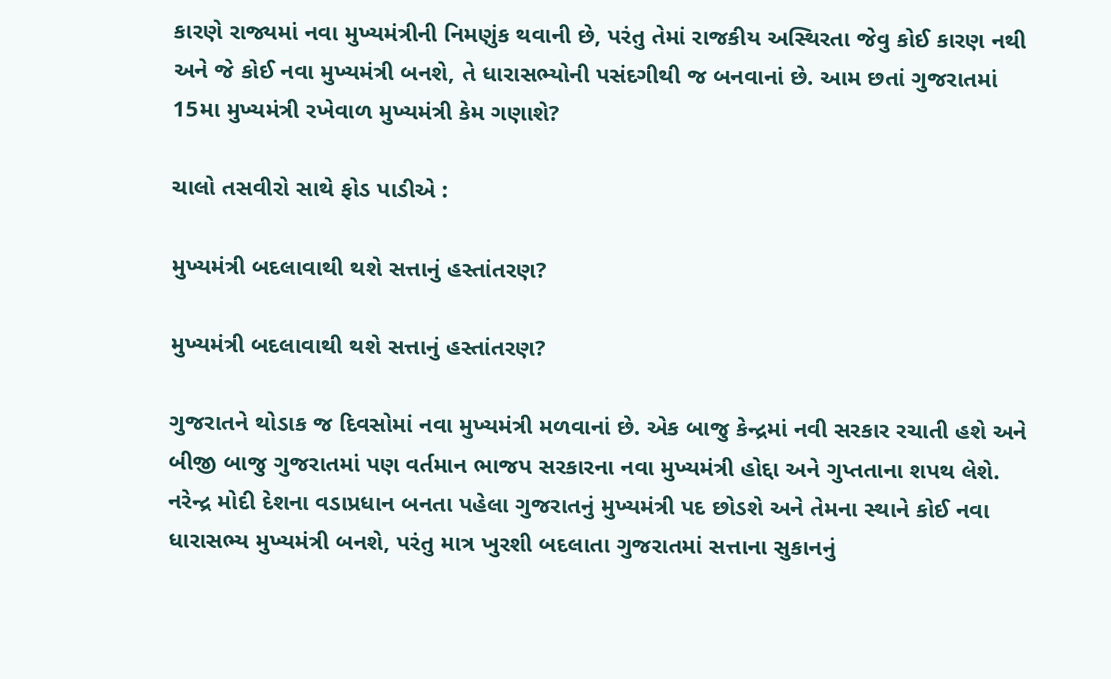કારણે રાજ્યમાં નવા મુખ્યમંત્રીની નિમણુંક થવાની છે, પરંતુ તેમાં રાજકીય અસ્થિરતા જેવુ કોઈ કારણ નથી અને જે કોઈ નવા મુખ્યમંત્રી બનશે, તે ધારાસભ્યોની પસંદગીથી જ બનવાનાં છે. આમ છતાં ગુજરાતમાં 15મા મુખ્યમંત્રી રખેવાળ મુખ્યમંત્રી કેમ ગણાશે?

ચાલો તસવીરો સાથે ફોડ પાડીએ :

મુખ્યમંત્રી બદલાવાથી થશે સત્તાનું હસ્તાંતરણ?

મુખ્યમંત્રી બદલાવાથી થશે સત્તાનું હસ્તાંતરણ?

ગુજરાતને થોડાક જ દિવસોમાં નવા મુખ્યમંત્રી મળવાનાં છે. એક બાજુ કેન્દ્રમાં નવી સરકાર રચાતી હશે અને બીજી બાજુ ગુજરાતમાં પણ વર્તમાન ભાજપ સરકારના નવા મુખ્યમંત્રી હોદ્દા અને ગુપ્તતાના શપથ લેશે. નરેન્દ્ર મોદી દેશના વડાપ્રધાન બનતા પહેલા ગુજરાતનું મુખ્યમંત્રી પદ છોડશે અને તેમના સ્થાને કોઈ નવા ધારાસભ્ય મુખ્યમંત્રી બનશે, પરંતુ માત્ર ખુરશી બદલાતા ગુજરાતમાં સત્તાના સુકાનનું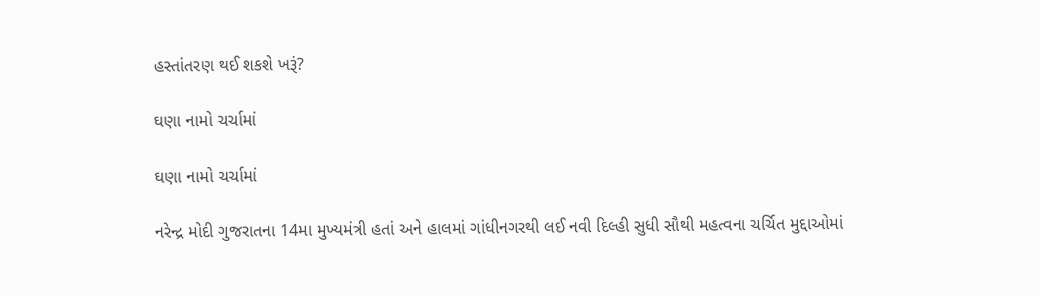હસ્તાંતરણ થઈ શકશે ખરૂં?

ઘણા નામો ચર્ચામાં

ઘણા નામો ચર્ચામાં

નરેન્દ્ર મોદી ગુજરાતના 14મા મુખ્યમંત્રી હતાં અને હાલમાં ગાંધીનગરથી લઈ નવી દિલ્હી સુધી સૌથી મહત્વના ચર્ચિત મુદ્દાઓમાં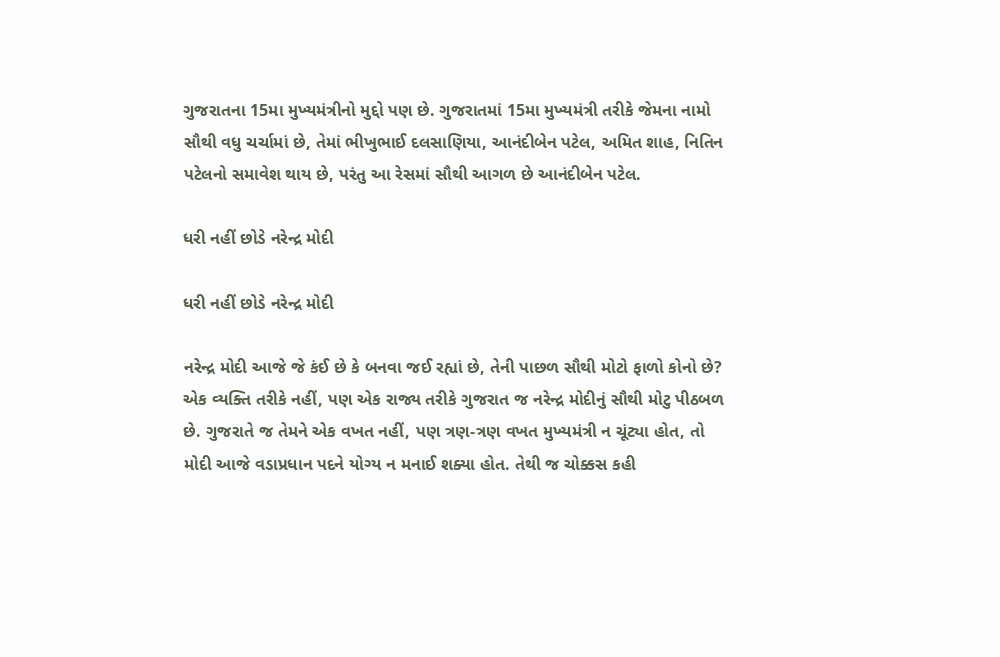ગુજરાતના 15મા મુખ્યમંત્રીનો મુદ્દો પણ છે. ગુજરાતમાં 15મા મુખ્યમંત્રી તરીકે જેમના નામો સૌથી વધુ ચર્ચામાં છે, તેમાં ભીખુભાઈ દલસાણિયા, આનંદીબેન પટેલ, અમિત શાહ, નિતિન પટેલનો સમાવેશ થાય છે, પરંતુ આ રેસમાં સૌથી આગળ છે આનંદીબેન પટેલ.

ધરી નહીં છોડે નરેન્દ્ર મોદી

ધરી નહીં છોડે નરેન્દ્ર મોદી

નરેન્દ્ર મોદી આજે જે કંઈ છે કે બનવા જઈ રહ્યાં છે, તેની પાછળ સૌથી મોટો ફાળો કોનો છે? એક વ્યક્તિ તરીકે નહીં, પણ એક રાજ્ય તરીકે ગુજરાત જ નરેન્દ્ર મોદીનું સૌથી મોટુ પીઠબળ છે. ગુજરાતે જ તેમને એક વખત નહીં, પણ ત્રણ-ત્રણ વખત મુખ્યમંત્રી ન ચૂંટ્યા હોત, તો મોદી આજે વડાપ્રધાન પદને યોગ્ય ન મનાઈ શક્યા હોત. તેથી જ ચોક્કસ કહી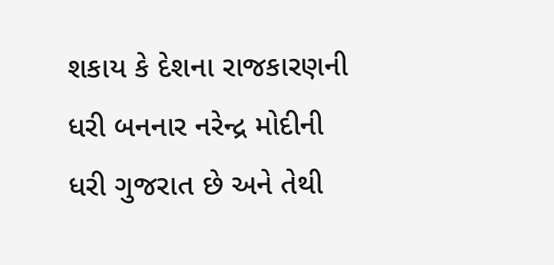શકાય કે દેશના રાજકારણની ધરી બનનાર નરેન્દ્ર મોદીની ધરી ગુજરાત છે અને તેથી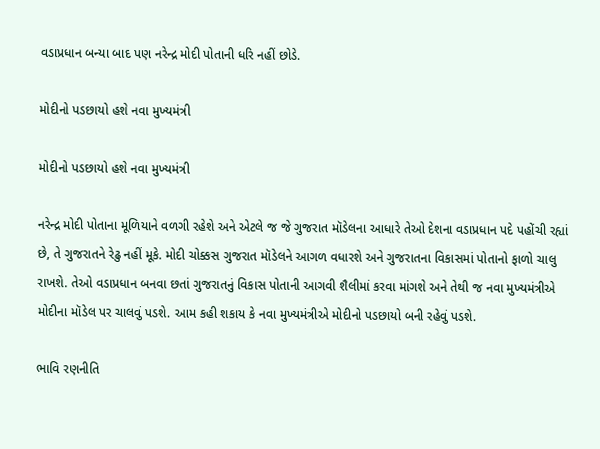વડાપ્રધાન બન્યા બાદ પણ નરેન્દ્ર મોદી પોતાની ધરિ નહીં છોડે.

મોદીનો પડછાયો હશે નવા મુખ્યમંત્રી

મોદીનો પડછાયો હશે નવા મુખ્યમંત્રી

નરેન્દ્ર મોદી પોતાના મૂળિયાને વળગી રહેશે અને એટલે જ જે ગુજરાત મૉડેલના આધારે તેઓ દેશના વડાપ્રધાન પદે પહોંચી રહ્યાં છે, તે ગુજરાતને રેઢુ નહીં મૂકે. મોદી ચોક્કસ ગુજરાત મૉડેલને આગળ વધારશે અને ગુજરાતના વિકાસમાં પોતાનો ફાળો ચાલુ રાખશે. તેઓ વડાપ્રધાન બનવા છતાં ગુજરાતનું વિકાસ પોતાની આગવી શૈલીમાં કરવા માંગશે અને તેથી જ નવા મુખ્યમંત્રીએ મોદીના મૉડેલ પર ચાલવું પડશે. આમ કહી શકાય કે નવા મુખ્યમંત્રીએ મોદીનો પડછાયો બની રહેવું પડશે.

ભાવિ રણનીતિ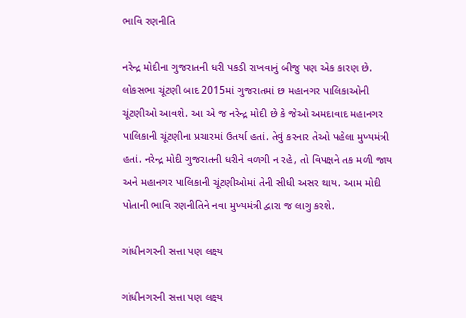ભાવિ રણનીતિ

નરેન્દ્ર મોદીના ગુજરાતની ધરી પકડી રાખવાનું બીજુ પણ એક કારણ છે. લોકસભા ચૂંટણી બાદ 2015માં ગુજરાતમાં છ મહાનગર પાલિકાઓની ચૂંટણીઓ આવશે. આ એ જ નરેન્દ્ર મોદી છે કે જેઓ અમદાવાદ મહાનગર પાલિકાની ચૂંટણીના પ્રચારમાં ઉતર્યા હતાં. તેવું કરનાર તેઓ પહેલા મુખ્યમંત્રી હતાં. નરેન્દ્ર મોદી ગુજરાતની ધરીને વળગી ન રહે, તો વિપક્ષને તક મળી જાય અને મહાનગર પાલિકાની ચૂંટણીઓમાં તેની સીધી અસર થાય. આમ મોદી પોતાની ભાવિ રણનીતિને નવા મુખ્યમંત્રી દ્વારા જ લાગુ કરશે.

ગાંધીનગરની સત્તા પણ લક્ષ્ય

ગાંધીનગરની સત્તા પણ લક્ષ્ય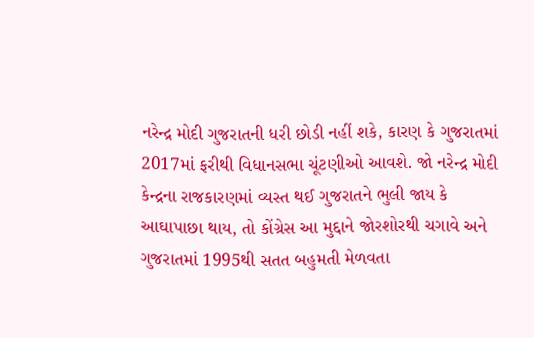નરેન્દ્ર મોદી ગુજરાતની ધરી છોડી નહીં શકે, કારણ કે ગુજરાતમાં 2017માં ફરીથી વિધાનસભા ચૂંટણીઓ આવશે. જો નરેન્દ્ર મોદી કેન્દ્રના રાજકારણમાં વ્યસ્ત થઈ ગુજરાતને ભુલી જાય કે આઘાપાછા થાય, તો કોંગ્રેસ આ મુદ્દાને જોરશોરથી ચગાવે અને ગુજરાતમાં 1995થી સતત બહુમતી મેળવતા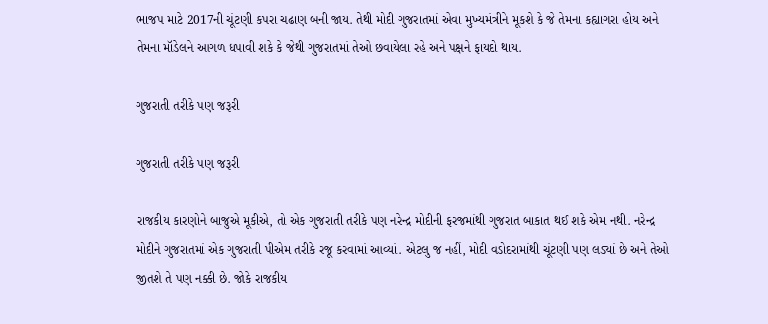ભાજપ માટે 2017ની ચૂંટણી કપરા ચઢાણ બની જાય. તેથી મોદી ગુજરાતમાં એવા મુખ્યમંત્રીને મૂકશે કે જે તેમના કહ્યાગરા હોય અને તેમના મૉડેલને આગળ ધપાવી શકે કે જેથી ગુજરાતમાં તેઓ છવાયેલા રહે અને પક્ષને ફાયદો થાય.

ગુજરાતી તરીકે પણ જરૂરી

ગુજરાતી તરીકે પણ જરૂરી

રાજકીય કારણોને બાજુએ મૂકીએ, તો એક ગુજરાતી તરીકે પણ નરેન્દ્ર મોદીની ફરજમાંથી ગુજરાત બાકાત થઈ શકે એમ નથી. નરેન્દ્ર મોદીને ગુજરાતમાં એક ગુજરાતી પીએમ તરીકે રજૂ કરવામાં આવ્યાં. એટલુ જ નહીં, મોદી વડોદરામાંથી ચૂંટણી પણ લડ્યાં છે અને તેઓ જીતશે તે પણ નક્કી છે. જોકે રાજકીય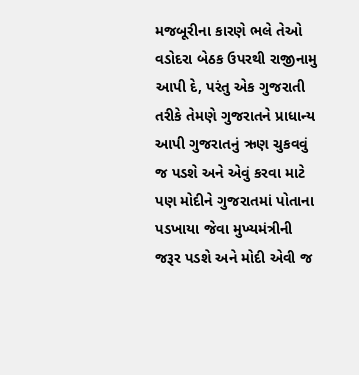મજબૂરીના કારણે ભલે તેઓ વડોદરા બેઠક ઉપરથી રાજીનામુ આપી દે, પરંતુ એક ગુજરાતી તરીકે તેમણે ગુજરાતને પ્રાધાન્ય આપી ગુજરાતનું ઋણ ચુકવવું જ પડશે અને એવું કરવા માટે પણ મોદીને ગુજરાતમાં પોતાના પડખાયા જેવા મુખ્યમંત્રીની જરૂર પડશે અને મોદી એવી જ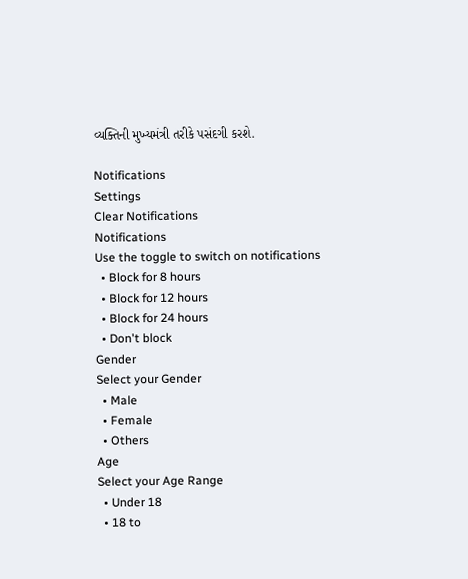વ્યક્તિની મુખ્યમંત્રી તરીકે પસંદગી કરશે.

Notifications
Settings
Clear Notifications
Notifications
Use the toggle to switch on notifications
  • Block for 8 hours
  • Block for 12 hours
  • Block for 24 hours
  • Don't block
Gender
Select your Gender
  • Male
  • Female
  • Others
Age
Select your Age Range
  • Under 18
  • 18 to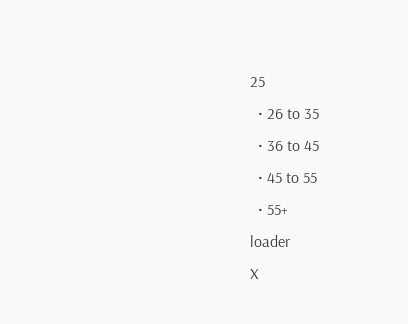25
  • 26 to 35
  • 36 to 45
  • 45 to 55
  • 55+
loader
X